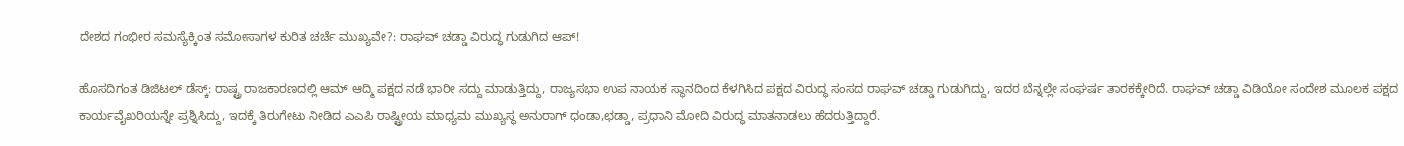ದೇಶದ ಗಂಭೀರ ಸಮಸ್ಯೆಕ್ಕಿಂತ ಸಮೋಸಾಗಳ ಕುರಿತ ಚರ್ಚೆ ಮುಖ್ಯವೇ?: ರಾಘವ್ ಚಡ್ಡಾ ವಿರುದ್ಧ ಗುಡುಗಿದ ಆಪ್!

ಹೊಸದಿಗಂತ ಡಿಜಿಟಲ್ ಡೆಸ್ಕ್: ರಾಷ್ಟ್ರ ರಾಜಕಾರಣದಲ್ಲಿ ಆಮ್ ಆದ್ಮಿ ಪಕ್ಷದ ನಡೆ ಭಾರೀ ಸದ್ದು ಮಾಡುತ್ತಿದ್ದು, ರಾಜ್ಯಸಭಾ ಉಪ ನಾಯಕ ಸ್ಥಾನದಿಂದ ಕೆಳಗಿಸಿದ ಪಕ್ಷದ ವಿರುದ್ಧ ಸಂಸದ ರಾಘವ್ ಚಡ್ಡಾ ಗುಡುಗಿದ್ದು, ಇದರ ಬೆನ್ನಲ್ಲೇ ಸಂಘರ್ಷ ತಾರಕಕ್ಕೇರಿದೆ. ರಾಘವ್ ಚಡ್ಡಾ ವಿಡಿಯೋ ಸಂದೇಶ ಮೂಲಕ ಪಕ್ಷದ ಕಾರ್ಯವೈಖರಿಯನ್ನೇ ಪ್ರಶ್ನಿಸಿದ್ದು, ಇದಕ್ಕೆ ತಿರುಗೇಟು ನೀಡಿದ ಎಎಪಿ ರಾಷ್ಟ್ರೀಯ ಮಾಧ್ಯಮ ಮುಖ್ಯಸ್ಥ ಅನುರಾಗ್ ಧಂಡಾ,ಛಡ್ಡಾ, ಪ್ರಧಾನಿ ಮೋದಿ ವಿರುದ್ಧ ಮಾತನಾಡಲು ಹೆದರುತ್ತಿದ್ದಾರೆ.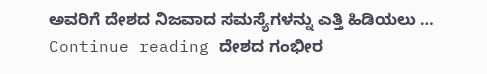ಅವರಿಗೆ ದೇಶದ ನಿಜವಾದ ಸಮಸ್ಯೆಗಳನ್ನು ಎತ್ತಿ ಹಿಡಿಯಲು … Continue reading ದೇಶದ ಗಂಭೀರ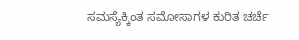ಸಮಸ್ಯೆಕ್ಕಿಂತ ಸಮೋಸಾಗಳ ಕುರಿತ ಚರ್ಚೆ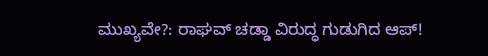ಮುಖ್ಯವೇ?: ರಾಘವ್ ಚಡ್ಡಾ ವಿರುದ್ಧ ಗುಡುಗಿದ ಆಪ್!